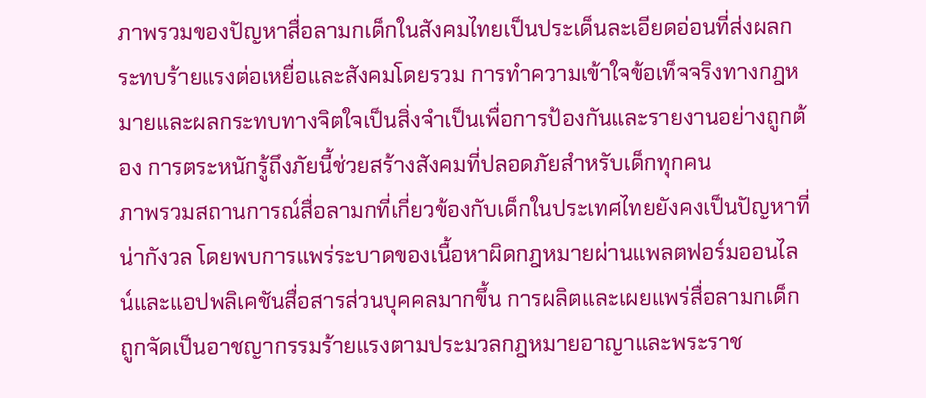ภาพรวมของปัญหาสื่อลามกเด็กในสังคมไทยเป็นประเด็นละเอียดอ่อนที่ส่งผลกระทบร้ายแรงต่อเหยื่อและสังคมโดยรวม การทำความเข้าใจข้อเท็จจริงทางกฎหมายและผลกระทบทางจิตใจเป็นสิ่งจำเป็นเพื่อการป้องกันและรายงานอย่างถูกต้อง การตระหนักรู้ถึงภัยนี้ช่วยสร้างสังคมที่ปลอดภัยสำหรับเด็กทุกคน
ภาพรวมสถานการณ์สื่อลามกที่เกี่ยวข้องกับเด็กในประเทศไทยยังคงเป็นปัญหาที่น่ากังวล โดยพบการแพร่ระบาดของเนื้อหาผิดกฎหมายผ่านแพลตฟอร์มออนไลน์และแอปพลิเคชันสื่อสารส่วนบุคคลมากขึ้น การผลิตและเผยแพร่สื่อลามกเด็ก ถูกจัดเป็นอาชญากรรมร้ายแรงตามประมวลกฎหมายอาญาและพระราช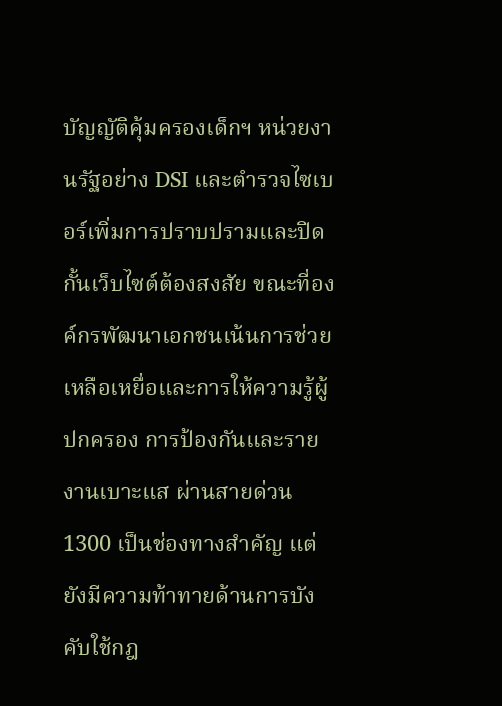บัญญัติคุ้มครองเด็กฯ หน่วยงานรัฐอย่าง DSI และตำรวจไซเบอร์เพิ่มการปราบปรามและปิดกั้นเว็บไซต์ต้องสงสัย ขณะที่องค์กรพัฒนาเอกชนเน้นการช่วยเหลือเหยื่อและการให้ความรู้ผู้ปกครอง การป้องกันและรายงานเบาะแส ผ่านสายด่วน 1300 เป็นช่องทางสำคัญ แต่ยังมีความท้าทายด้านการบังคับใช้กฎ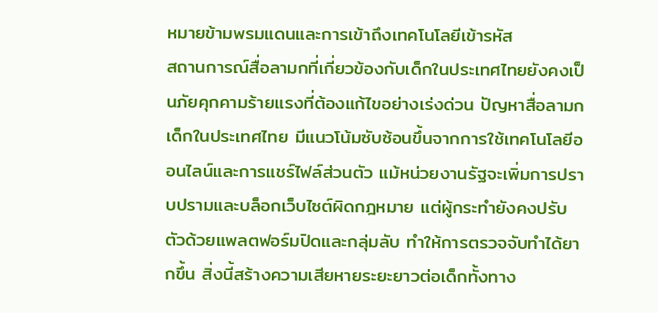หมายข้ามพรมแดนและการเข้าถึงเทคโนโลยีเข้ารหัส
สถานการณ์สื่อลามกที่เกี่ยวข้องกับเด็กในประเทศไทยยังคงเป็นภัยคุกคามร้ายแรงที่ต้องแก้ไขอย่างเร่งด่วน ปัญหาสื่อลามกเด็กในประเทศไทย มีแนวโน้มซับซ้อนขึ้นจากการใช้เทคโนโลยีออนไลน์และการแชร์ไฟล์ส่วนตัว แม้หน่วยงานรัฐจะเพิ่มการปราบปรามและบล็อกเว็บไซต์ผิดกฎหมาย แต่ผู้กระทำยังคงปรับตัวด้วยแพลตฟอร์มปิดและกลุ่มลับ ทำให้การตรวจจับทำได้ยากขึ้น สิ่งนี้สร้างความเสียหายระยะยาวต่อเด็กทั้งทาง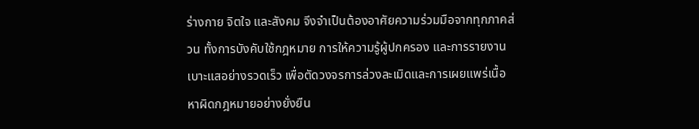ร่างกาย จิตใจ และสังคม จึงจำเป็นต้องอาศัยความร่วมมือจากทุกภาคส่วน ทั้งการบังคับใช้กฎหมาย การให้ความรู้ผู้ปกครอง และการรายงานเบาะแสอย่างรวดเร็ว เพื่อตัดวงจรการล่วงละเมิดและการเผยแพร่เนื้อหาผิดกฎหมายอย่างยั่งยืน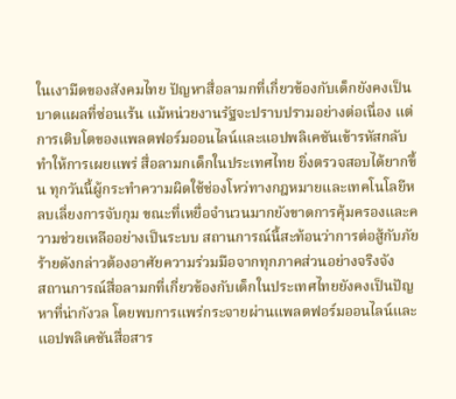ในเงามืดของสังคมไทย ปัญหาสื่อลามกที่เกี่ยวข้องกับเด็กยังคงเป็นบาดแผลที่ซ่อนเร้น แม้หน่วยงานรัฐจะปราบปรามอย่างต่อเนื่อง แต่การเติบโตของแพลตฟอร์มออนไลน์และแอปพลิเคชันเข้ารหัสกลับทำให้การเผยแพร่ สื่อลามกเด็กในประเทศไทย ยิ่งตรวจสอบได้ยากขึ้น ทุกวันนี้ผู้กระทำความผิดใช้ช่องโหว่ทางกฎหมายและเทคโนโลยีหลบเลี่ยงการจับกุม ขณะที่เหยื่อจำนวนมากยังขาดการคุ้มครองและความช่วยเหลืออย่างเป็นระบบ สถานการณ์นี้สะท้อนว่าการต่อสู้กับภัยร้ายดังกล่าวต้องอาศัยความร่วมมือจากทุกภาคส่วนอย่างจริงจัง
สถานการณ์สื่อลามกที่เกี่ยวข้องกับเด็กในประเทศไทยยังคงเป็นปัญหาที่น่ากังวล โดยพบการแพร่กระจายผ่านแพลตฟอร์มออนไลน์และแอปพลิเคชันสื่อสาร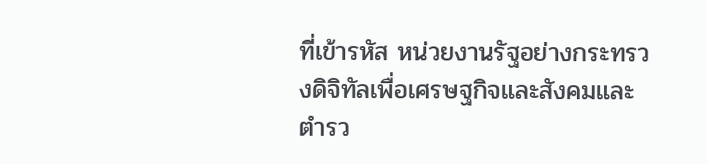ที่เข้ารหัส หน่วยงานรัฐอย่างกระทรวงดิจิทัลเพื่อเศรษฐกิจและสังคมและตำรว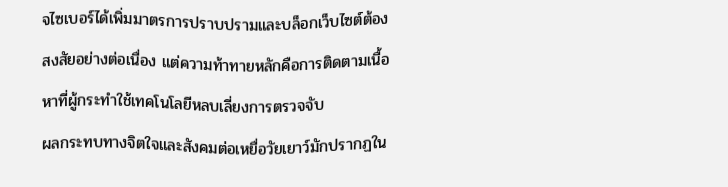จไซเบอร์ได้เพิ่มมาตรการปราบปรามและบล็อกเว็บไซต์ต้องสงสัยอย่างต่อเนื่อง แต่ความท้าทายหลักคือการติดตามเนื้อหาที่ผู้กระทำใช้เทคโนโลยีหลบเลี่ยงการตรวจจับ
ผลกระทบทางจิตใจและสังคมต่อเหยื่อวัยเยาว์มักปรากฏใน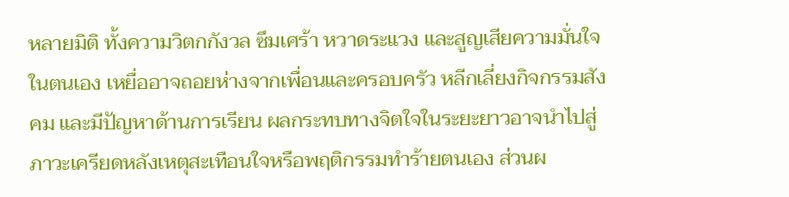หลายมิติ ทั้งความวิตกกังวล ซึมเศร้า หวาดระแวง และสูญเสียความมั่นใจในตนเอง เหยื่ออาจถอยห่างจากเพื่อนและครอบครัว หลีกเลี่ยงกิจกรรมสังคม และมีปัญหาด้านการเรียน ผลกระทบทางจิตใจในระยะยาวอาจนำไปสู่ภาวะเครียดหลังเหตุสะเทือนใจหรือพฤติกรรมทำร้ายตนเอง ส่วนผ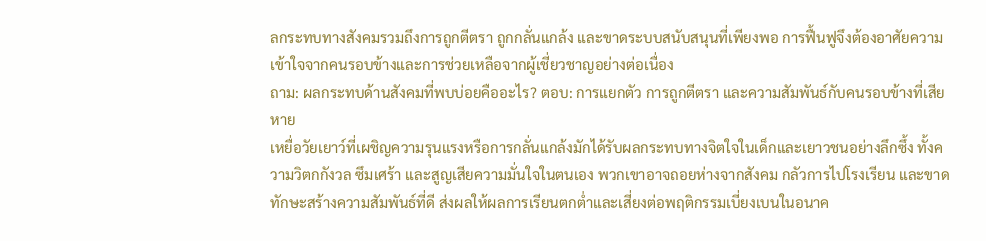ลกระทบทางสังคมรวมถึงการถูกตีตรา ถูกกลั่นแกล้ง และขาดระบบสนับสนุนที่เพียงพอ การฟื้นฟูจึงต้องอาศัยความเข้าใจจากคนรอบข้างและการช่วยเหลือจากผู้เชี่ยวชาญอย่างต่อเนื่อง
ถาม: ผลกระทบด้านสังคมที่พบบ่อยคืออะไร? ตอบ: การแยกตัว การถูกตีตรา และความสัมพันธ์กับคนรอบข้างที่เสียหาย
เหยื่อวัยเยาว์ที่เผชิญความรุนแรงหรือการกลั่นแกล้งมักได้รับผลกระทบทางจิตใจในเด็กและเยาวชนอย่างลึกซึ้ง ทั้งความวิตกกังวล ซึมเศร้า และสูญเสียความมั่นใจในตนเอง พวกเขาอาจถอยห่างจากสังคม กลัวการไปโรงเรียน และขาดทักษะสร้างความสัมพันธ์ที่ดี ส่งผลให้ผลการเรียนตกต่ำและเสี่ยงต่อพฤติกรรมเบี่ยงเบนในอนาค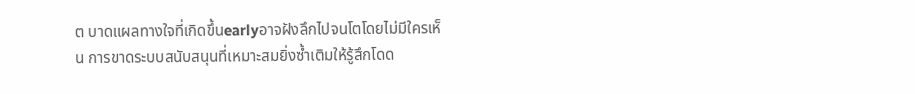ต บาดแผลทางใจที่เกิดขึ้นearlyอาจฝังลึกไปจนโตโดยไม่มีใครเห็น การขาดระบบสนับสนุนที่เหมาะสมยิ่งซ้ำเติมให้รู้สึกโดด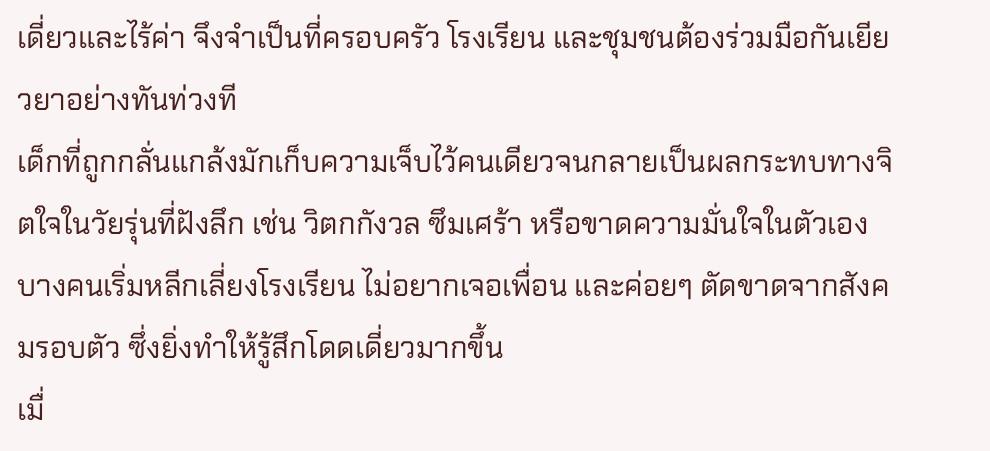เดี่ยวและไร้ค่า จึงจำเป็นที่ครอบครัว โรงเรียน และชุมชนต้องร่วมมือกันเยียวยาอย่างทันท่วงที
เด็กที่ถูกกลั่นแกล้งมักเก็บความเจ็บไว้คนเดียวจนกลายเป็นผลกระทบทางจิตใจในวัยรุ่นที่ฝังลึก เช่น วิตกกังวล ซึมเศร้า หรือขาดความมั่นใจในตัวเอง บางคนเริ่มหลีกเลี่ยงโรงเรียน ไม่อยากเจอเพื่อน และค่อยๆ ตัดขาดจากสังคมรอบตัว ซึ่งยิ่งทำให้รู้สึกโดดเดี่ยวมากขึ้น
เมื่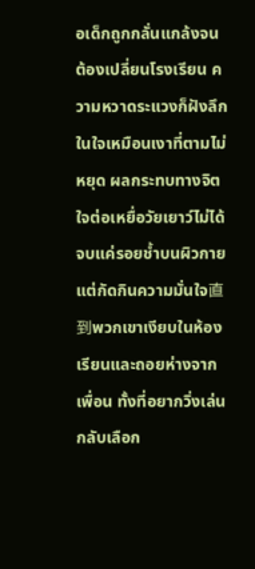อเด็กถูกกลั่นแกล้งจนต้องเปลี่ยนโรงเรียน ความหวาดระแวงก็ฝังลึกในใจเหมือนเงาที่ตามไม่หยุด ผลกระทบทางจิตใจต่อเหยื่อวัยเยาว์ไม่ได้จบแค่รอยช้ำบนผิวกาย แต่กัดกินความมั่นใจ直到พวกเขาเงียบในห้องเรียนและถอยห่างจากเพื่อน ทั้งที่อยากวิ่งเล่นกลับเลือก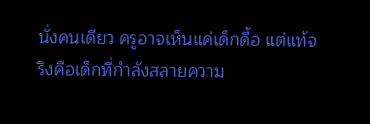นั่งคนเดียว ครูอาจเห็นแค่เด็กดื้อ แต่แท้จริงคือเด็กที่กำลังสลายความ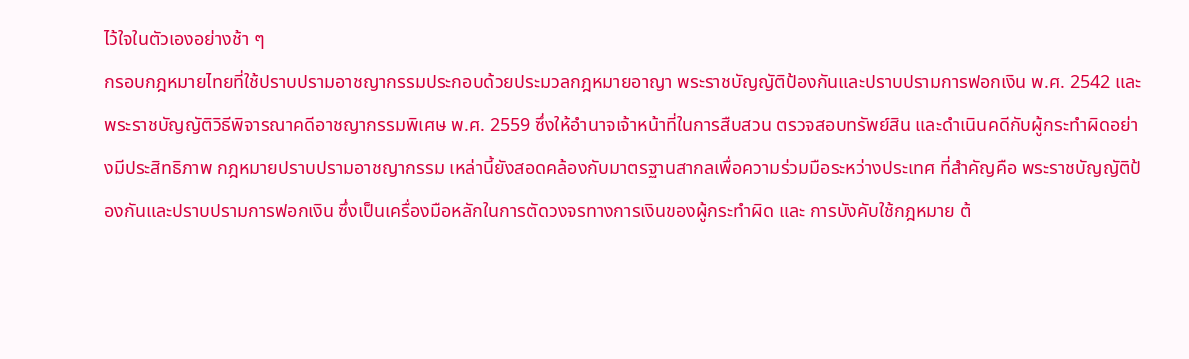ไว้ใจในตัวเองอย่างช้า ๆ
กรอบกฎหมายไทยที่ใช้ปราบปรามอาชญากรรมประกอบด้วยประมวลกฎหมายอาญา พระราชบัญญัติป้องกันและปราบปรามการฟอกเงิน พ.ศ. 2542 และพระราชบัญญัติวิธีพิจารณาคดีอาชญากรรมพิเศษ พ.ศ. 2559 ซึ่งให้อำนาจเจ้าหน้าที่ในการสืบสวน ตรวจสอบทรัพย์สิน และดำเนินคดีกับผู้กระทำผิดอย่างมีประสิทธิภาพ กฎหมายปราบปรามอาชญากรรม เหล่านี้ยังสอดคล้องกับมาตรฐานสากลเพื่อความร่วมมือระหว่างประเทศ ที่สำคัญคือ พระราชบัญญัติป้องกันและปราบปรามการฟอกเงิน ซึ่งเป็นเครื่องมือหลักในการตัดวงจรทางการเงินของผู้กระทำผิด และ การบังคับใช้กฎหมาย ต้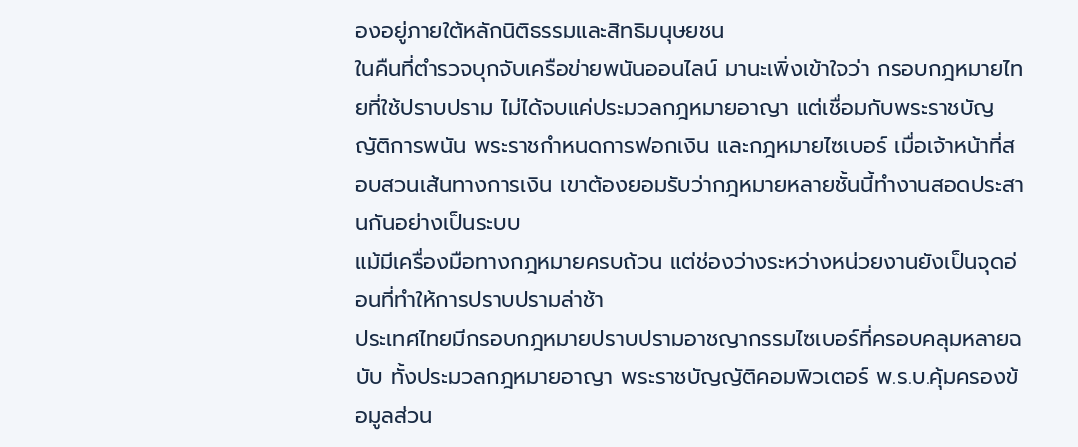องอยู่ภายใต้หลักนิติธรรมและสิทธิมนุษยชน
ในคืนที่ตำรวจบุกจับเครือข่ายพนันออนไลน์ มานะเพิ่งเข้าใจว่า กรอบกฎหมายไทยที่ใช้ปราบปราม ไม่ได้จบแค่ประมวลกฎหมายอาญา แต่เชื่อมกับพระราชบัญญัติการพนัน พระราชกำหนดการฟอกเงิน และกฎหมายไซเบอร์ เมื่อเจ้าหน้าที่สอบสวนเส้นทางการเงิน เขาต้องยอมรับว่ากฎหมายหลายชั้นนี้ทำงานสอดประสานกันอย่างเป็นระบบ
แม้มีเครื่องมือทางกฎหมายครบถ้วน แต่ช่องว่างระหว่างหน่วยงานยังเป็นจุดอ่อนที่ทำให้การปราบปรามล่าช้า
ประเทศไทยมีกรอบกฎหมายปราบปรามอาชญากรรมไซเบอร์ที่ครอบคลุมหลายฉบับ ทั้งประมวลกฎหมายอาญา พระราชบัญญัติคอมพิวเตอร์ พ.ร.บ.คุ้มครองข้อมูลส่วน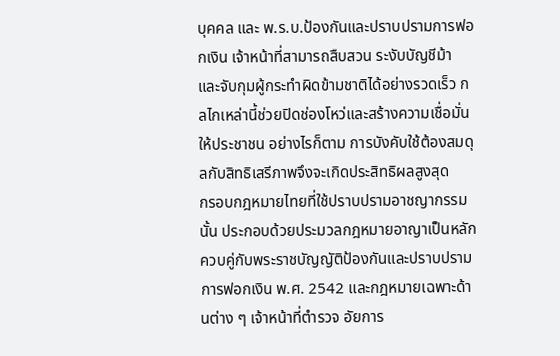บุคคล และ พ.ร.บ.ป้องกันและปราบปรามการฟอกเงิน เจ้าหน้าที่สามารถสืบสวน ระงับบัญชีม้า และจับกุมผู้กระทำผิดข้ามชาติได้อย่างรวดเร็ว กลไกเหล่านี้ช่วยปิดช่องโหว่และสร้างความเชื่อมั่นให้ประชาชน อย่างไรก็ตาม การบังคับใช้ต้องสมดุลกับสิทธิเสรีภาพจึงจะเกิดประสิทธิผลสูงสุด
กรอบกฎหมายไทยที่ใช้ปราบปรามอาชญากรรมนั้น ประกอบด้วยประมวลกฎหมายอาญาเป็นหลัก ควบคู่กับพระราชบัญญัติป้องกันและปราบปรามการฟอกเงิน พ.ศ. 2542 และกฎหมายเฉพาะด้านต่าง ๆ เจ้าหน้าที่ตำรวจ อัยการ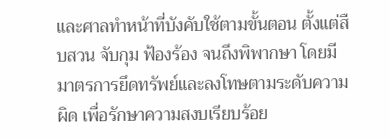และศาลทำหน้าที่บังคับใช้ตามขั้นตอน ตั้งแต่สืบสวน จับกุม ฟ้องร้อง จนถึงพิพากษา โดยมีมาตรการยึดทรัพย์และลงโทษตามระดับความผิด เพื่อรักษาความสงบเรียบร้อย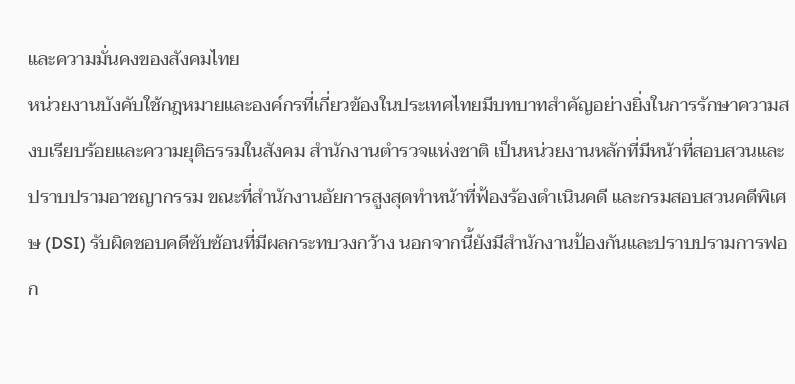และความมั่นคงของสังคมไทย
หน่วยงานบังคับใช้กฎหมายและองค์กรที่เกี่ยวข้องในประเทศไทยมีบทบาทสำคัญอย่างยิ่งในการรักษาความสงบเรียบร้อยและความยุติธรรมในสังคม สำนักงานตำรวจแห่งชาติ เป็นหน่วยงานหลักที่มีหน้าที่สอบสวนและปราบปรามอาชญากรรม ขณะที่สำนักงานอัยการสูงสุดทำหน้าที่ฟ้องร้องดำเนินคดี และกรมสอบสวนคดีพิเศษ (DSI) รับผิดชอบคดีซับซ้อนที่มีผลกระทบวงกว้าง นอกจากนี้ยังมีสำนักงานป้องกันและปราบปรามการฟอก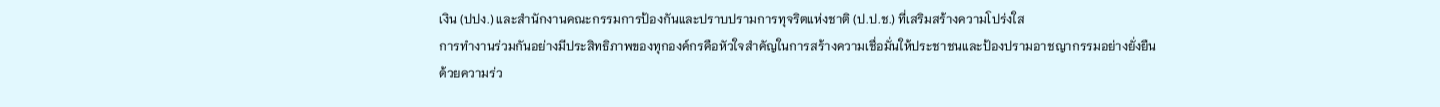เงิน (ปปง.) และสำนักงานคณะกรรมการป้องกันและปราบปรามการทุจริตแห่งชาติ (ป.ป.ช.) ที่เสริมสร้างความโปร่งใส
การทำงานร่วมกันอย่างมีประสิทธิภาพของทุกองค์กรคือหัวใจสำคัญในการสร้างความเชื่อมั่นให้ประชาชนและป้องปรามอาชญากรรมอย่างยั่งยืน
ด้วยความร่ว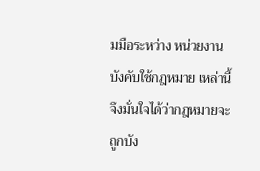มมือระหว่าง หน่วยงานบังคับใช้กฎหมาย เหล่านี้ จึงมั่นใจได้ว่ากฎหมายจะถูกบัง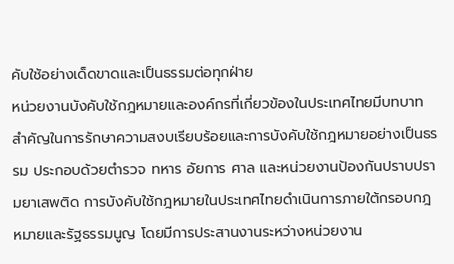คับใช้อย่างเด็ดขาดและเป็นธรรมต่อทุกฝ่าย
หน่วยงานบังคับใช้กฎหมายและองค์กรที่เกี่ยวข้องในประเทศไทยมีบทบาทสำคัญในการรักษาความสงบเรียบร้อยและการบังคับใช้กฎหมายอย่างเป็นธรรม ประกอบด้วยตำรวจ ทหาร อัยการ ศาล และหน่วยงานป้องกันปราบปรามยาเสพติด การบังคับใช้กฎหมายในประเทศไทยดำเนินการภายใต้กรอบกฎหมายและรัฐธรรมนูญ โดยมีการประสานงานระหว่างหน่วยงาน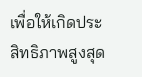เพื่อให้เกิดประสิทธิภาพสูงสุด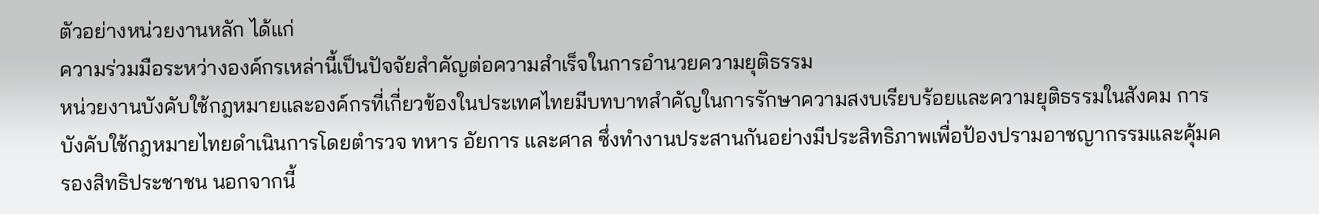ตัวอย่างหน่วยงานหลัก ได้แก่
ความร่วมมือระหว่างองค์กรเหล่านี้เป็นปัจจัยสำคัญต่อความสำเร็จในการอำนวยความยุติธรรม
หน่วยงานบังคับใช้กฎหมายและองค์กรที่เกี่ยวข้องในประเทศไทยมีบทบาทสำคัญในการรักษาความสงบเรียบร้อยและความยุติธรรมในสังคม การบังคับใช้กฎหมายไทยดำเนินการโดยตำรวจ ทหาร อัยการ และศาล ซึ่งทำงานประสานกันอย่างมีประสิทธิภาพเพื่อป้องปรามอาชญากรรมและคุ้มครองสิทธิประชาชน นอกจากนี้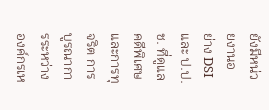ยังมีหน่วยงานอย่าง DSI และ ป.ป.ช. ที่ดูแลคดีพิเศษและการทุจริต การบูรณาการระหว่างองค์กรเห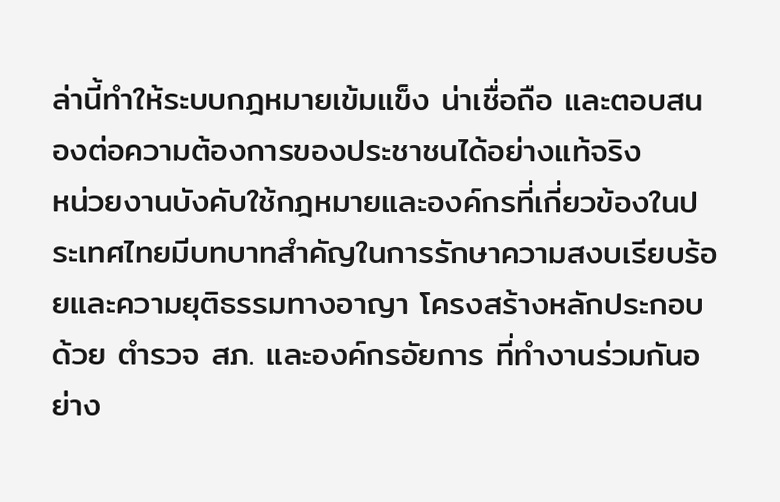ล่านี้ทำให้ระบบกฎหมายเข้มแข็ง น่าเชื่อถือ และตอบสนองต่อความต้องการของประชาชนได้อย่างแท้จริง
หน่วยงานบังคับใช้กฎหมายและองค์กรที่เกี่ยวข้องในประเทศไทยมีบทบาทสำคัญในการรักษาความสงบเรียบร้อยและความยุติธรรมทางอาญา โครงสร้างหลักประกอบด้วย ตำรวจ สภ. และองค์กรอัยการ ที่ทำงานร่วมกันอย่าง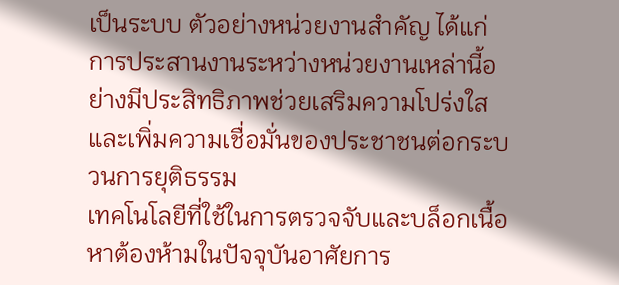เป็นระบบ ตัวอย่างหน่วยงานสำคัญ ได้แก่
การประสานงานระหว่างหน่วยงานเหล่านี้อย่างมีประสิทธิภาพช่วยเสริมความโปร่งใสและเพิ่มความเชื่อมั่นของประชาชนต่อกระบวนการยุติธรรม
เทคโนโลยีที่ใช้ในการตรวจจับและบล็อกเนื้อหาต้องห้ามในปัจจุบันอาศัยการ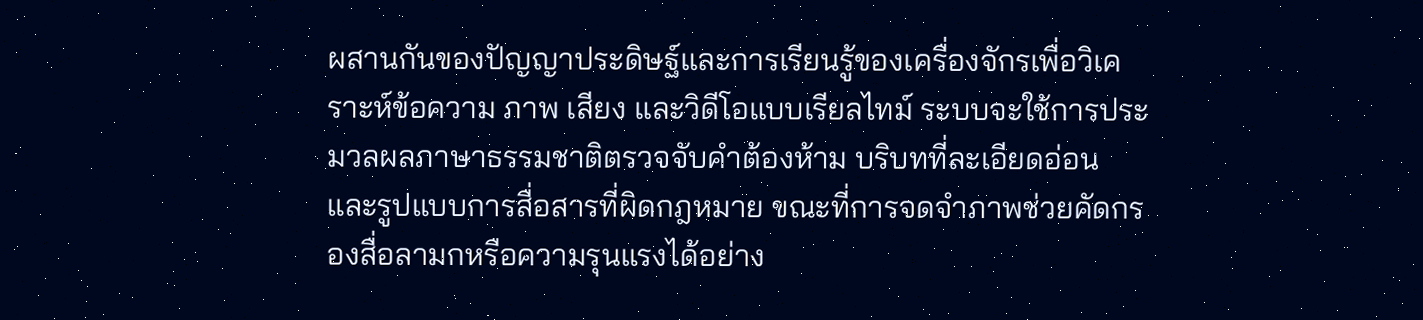ผสานกันของปัญญาประดิษฐ์และการเรียนรู้ของเครื่องจักรเพื่อวิเคราะห์ข้อความ ภาพ เสียง และวิดีโอแบบเรียลไทม์ ระบบจะใช้การประมวลผลภาษาธรรมชาติตรวจจับคำต้องห้าม บริบทที่ละเอียดอ่อน และรูปแบบการสื่อสารที่ผิดกฎหมาย ขณะที่การจดจำภาพช่วยคัดกรองสื่อลามกหรือความรุนแรงได้อย่าง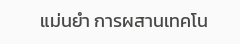แม่นยำ การผสานเทคโน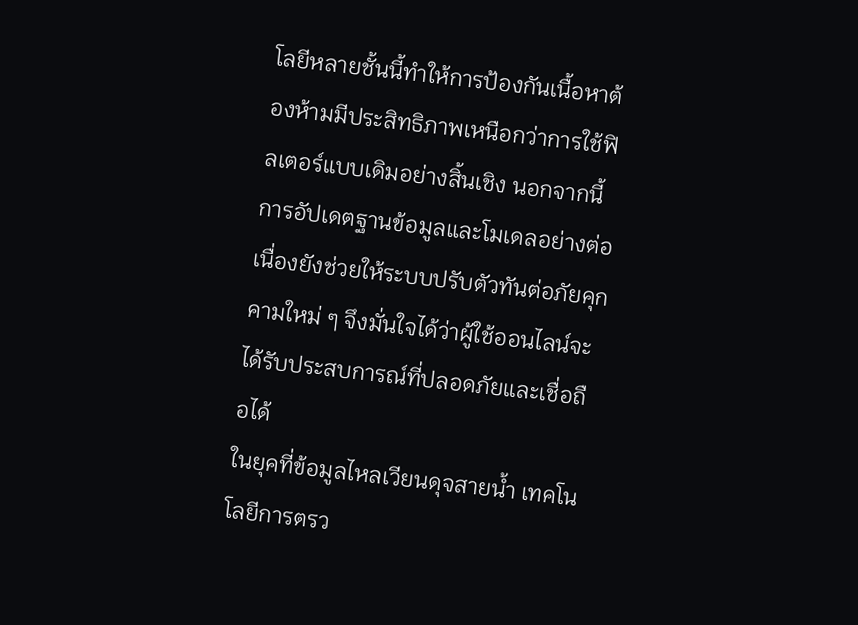โลยีหลายชั้นนี้ทำให้การป้องกันเนื้อหาต้องห้ามมีประสิทธิภาพเหนือกว่าการใช้ฟิลเตอร์แบบเดิมอย่างสิ้นเชิง นอกจากนี้ การอัปเดตฐานข้อมูลและโมเดลอย่างต่อเนื่องยังช่วยให้ระบบปรับตัวทันต่อภัยคุกคามใหม่ ๆ จึงมั่นใจได้ว่าผู้ใช้ออนไลน์จะได้รับประสบการณ์ที่ปลอดภัยและเชื่อถือได้
ในยุคที่ข้อมูลไหลเวียนดุจสายน้ำ เทคโนโลยีการตรว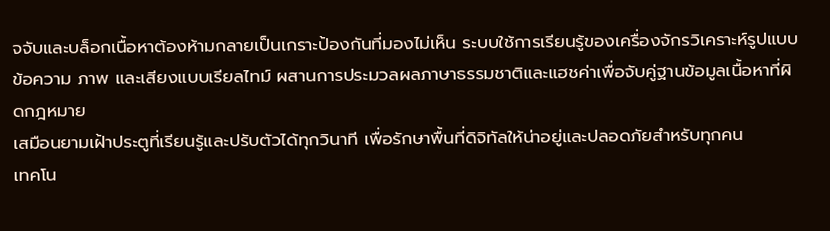จจับและบล็อกเนื้อหาต้องห้ามกลายเป็นเกราะป้องกันที่มองไม่เห็น ระบบใช้การเรียนรู้ของเครื่องจักรวิเคราะห์รูปแบบข้อความ ภาพ และเสียงแบบเรียลไทม์ ผสานการประมวลผลภาษาธรรมชาติและแฮชค่าเพื่อจับคู่ฐานข้อมูลเนื้อหาที่ผิดกฎหมาย
เสมือนยามเฝ้าประตูที่เรียนรู้และปรับตัวได้ทุกวินาที เพื่อรักษาพื้นที่ดิจิทัลให้น่าอยู่และปลอดภัยสำหรับทุกคน
เทคโน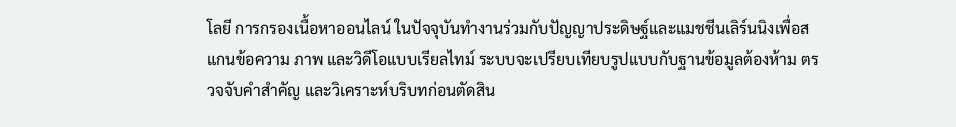โลยี การกรองเนื้อหาออนไลน์ ในปัจจุบันทำงานร่วมกับปัญญาประดิษฐ์และแมชชีนเลิร์นนิงเพื่อสแกนข้อความ ภาพ และวิดีโอแบบเรียลไทม์ ระบบจะเปรียบเทียบรูปแบบกับฐานข้อมูลต้องห้าม ตรวจจับคำสำคัญ และวิเคราะห์บริบทก่อนตัดสิน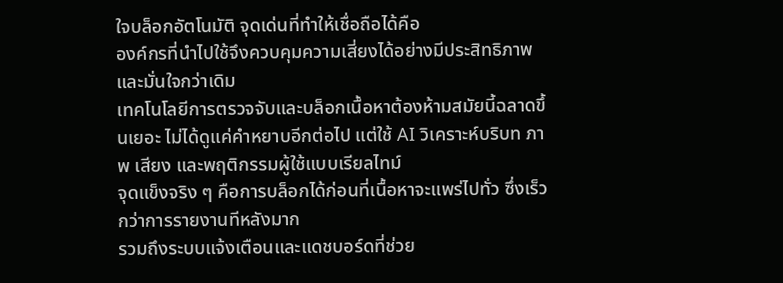ใจบล็อกอัตโนมัติ จุดเด่นที่ทำให้เชื่อถือได้คือ
องค์กรที่นำไปใช้จึงควบคุมความเสี่ยงได้อย่างมีประสิทธิภาพและมั่นใจกว่าเดิม
เทคโนโลยีการตรวจจับและบล็อกเนื้อหาต้องห้ามสมัยนี้ฉลาดขึ้นเยอะ ไม่ได้ดูแค่คำหยาบอีกต่อไป แต่ใช้ AI วิเคราะห์บริบท ภาพ เสียง และพฤติกรรมผู้ใช้แบบเรียลไทม์
จุดแข็งจริง ๆ คือการบล็อกได้ก่อนที่เนื้อหาจะแพร่ไปทั่ว ซึ่งเร็วกว่าการรายงานทีหลังมาก
รวมถึงระบบแจ้งเตือนและแดชบอร์ดที่ช่วย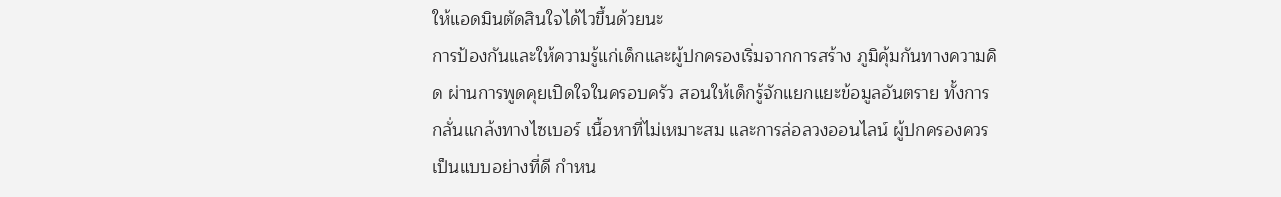ให้แอดมินตัดสินใจได้ไวขึ้นด้วยนะ
การป้องกันและให้ความรู้แก่เด็กและผู้ปกครองเริ่มจากการสร้าง ภูมิคุ้มกันทางความคิด ผ่านการพูดคุยเปิดใจในครอบครัว สอนให้เด็กรู้จักแยกแยะข้อมูลอันตราย ทั้งการกลั่นแกล้งทางไซเบอร์ เนื้อหาที่ไม่เหมาะสม และการล่อลวงออนไลน์ ผู้ปกครองควรเป็นแบบอย่างที่ดี กำหน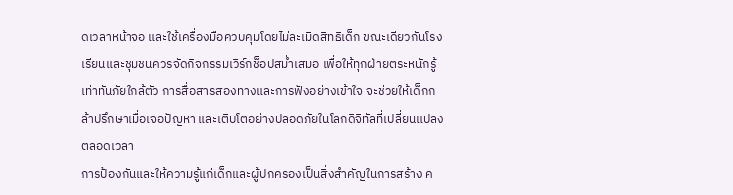ดเวลาหน้าจอ และใช้เครื่องมือควบคุมโดยไม่ละเมิดสิทธิเด็ก ขณะเดียวกันโรงเรียนและชุมชนควรจัดกิจกรรมเวิร์กช็อปสม่ำเสมอ เพื่อให้ทุกฝ่ายตระหนักรู้เท่าทันภัยใกล้ตัว การสื่อสารสองทางและการฟังอย่างเข้าใจ จะช่วยให้เด็กกล้าปรึกษาเมื่อเจอปัญหา และเติบโตอย่างปลอดภัยในโลกดิจิทัลที่เปลี่ยนแปลงตลอดเวลา
การป้องกันและให้ความรู้แก่เด็กและผู้ปกครองเป็นสิ่งสำคัญในการสร้าง ค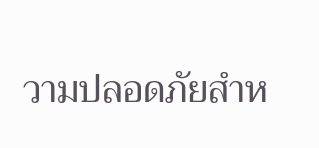วามปลอดภัยสำห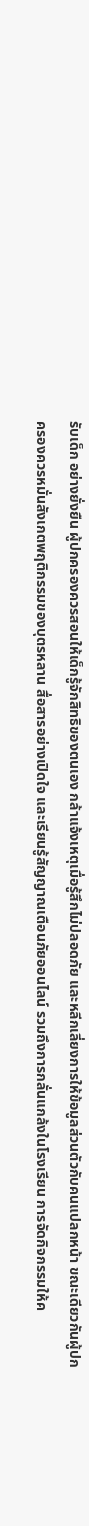รับเด็ก อย่างยั่งยืน ผู้ปกครองควรสอนให้เด็กรู้จักสิทธิของตนเอง กล้าแจ้งเหตุเมื่อรู้สึกไม่ปลอดภัย และหลีกเลี่ยงการให้ข้อมูลส่วนตัวกับคนแปลกหน้า ขณะเดียวกันผู้ปกครองควรหมั่นสังเกตพฤติกรรมของบุตรหลาน สื่อสารอย่างเปิดใจ และเรียนรู้สัญญาณเตือนภัยออนไลน์ รวมถึงการกลั่นแกล้งในโรงเรียน การจัดกิจกรรมให้ค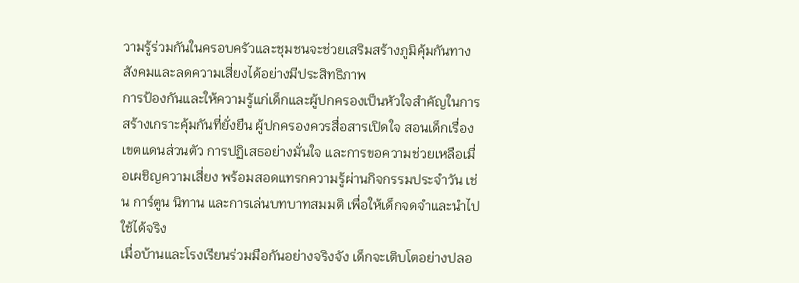วามรู้ร่วมกันในครอบครัวและชุมชนจะช่วยเสริมสร้างภูมิคุ้มกันทางสังคมและลดความเสี่ยงได้อย่างมีประสิทธิภาพ
การป้องกันและให้ความรู้แก่เด็กและผู้ปกครองเป็นหัวใจสำคัญในการสร้างเกราะคุ้มกันที่ยั่งยืน ผู้ปกครองควรสื่อสารเปิดใจ สอนเด็กเรื่องเขตแดนส่วนตัว การปฏิเสธอย่างมั่นใจ และการขอความช่วยเหลือเมื่อเผชิญความเสี่ยง พร้อมสอดแทรกความรู้ผ่านกิจกรรมประจำวัน เช่น การ์ตูน นิทาน และการเล่นบทบาทสมมติ เพื่อให้เด็กจดจำและนำไปใช้ได้จริง
เมื่อบ้านและโรงเรียนร่วมมือกันอย่างจริงจัง เด็กจะเติบโตอย่างปลอ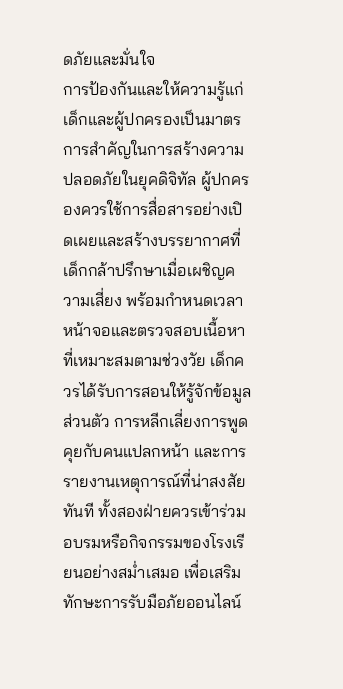ดภัยและมั่นใจ
การป้องกันและให้ความรู้แก่เด็กและผู้ปกครองเป็นมาตรการสำคัญในการสร้างความปลอดภัยในยุคดิจิทัล ผู้ปกครองควรใช้การสื่อสารอย่างเปิดเผยและสร้างบรรยากาศที่เด็กกล้าปรึกษาเมื่อเผชิญความเสี่ยง พร้อมกำหนดเวลาหน้าจอและตรวจสอบเนื้อหาที่เหมาะสมตามช่วงวัย เด็กควรได้รับการสอนให้รู้จักข้อมูลส่วนตัว การหลีกเลี่ยงการพูดคุยกับคนแปลกหน้า และการรายงานเหตุการณ์ที่น่าสงสัยทันที ทั้งสองฝ่ายควรเข้าร่วมอบรมหรือกิจกรรมของโรงเรียนอย่างสม่ำเสมอ เพื่อเสริมทักษะการรับมือภัยออนไลน์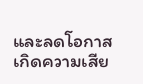และลดโอกาสเกิดความเสีย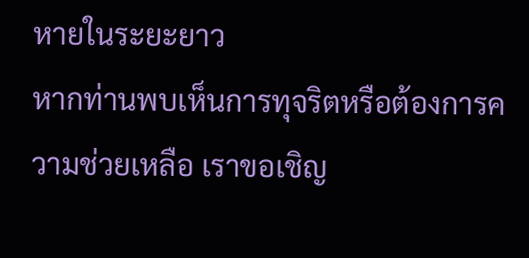หายในระยะยาว
หากท่านพบเห็นการทุจริตหรือต้องการความช่วยเหลือ เราขอเชิญ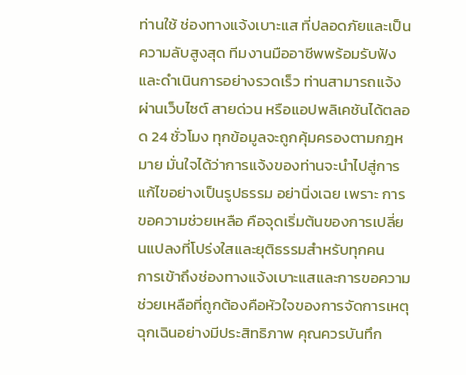ท่านใช้ ช่องทางแจ้งเบาะแส ที่ปลอดภัยและเป็นความลับสูงสุด ทีมงานมืออาชีพพร้อมรับฟังและดำเนินการอย่างรวดเร็ว ท่านสามารถแจ้งผ่านเว็บไซต์ สายด่วน หรือแอปพลิเคชันได้ตลอด 24 ชั่วโมง ทุกข้อมูลจะถูกคุ้มครองตามกฎหมาย มั่นใจได้ว่าการแจ้งของท่านจะนำไปสู่การแก้ไขอย่างเป็นรูปธรรม อย่านิ่งเฉย เพราะ การขอความช่วยเหลือ คือจุดเริ่มต้นของการเปลี่ยนแปลงที่โปร่งใสและยุติธรรมสำหรับทุกคน
การเข้าถึงช่องทางแจ้งเบาะแสและการขอความช่วยเหลือที่ถูกต้องคือหัวใจของการจัดการเหตุฉุกเฉินอย่างมีประสิทธิภาพ คุณควรบันทึก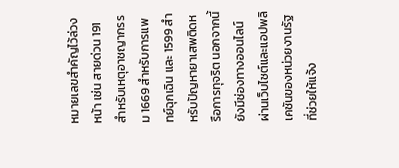หมายเลขสำคัญไว้ล่วงหน้า เช่น สายด่วน 191 สำหรับเหตุอาชญากรรม 1669 สำหรับการแพทย์ฉุกเฉิน และ 1599 สำหรับปัญหายาเสพติดหรือการทุจริต นอกจากนี้ยังมีช่องทางออนไลน์ผ่านเว็บไซต์และแอปพลิเคชันของหน่วยงานรัฐที่ช่วยให้แจ้ง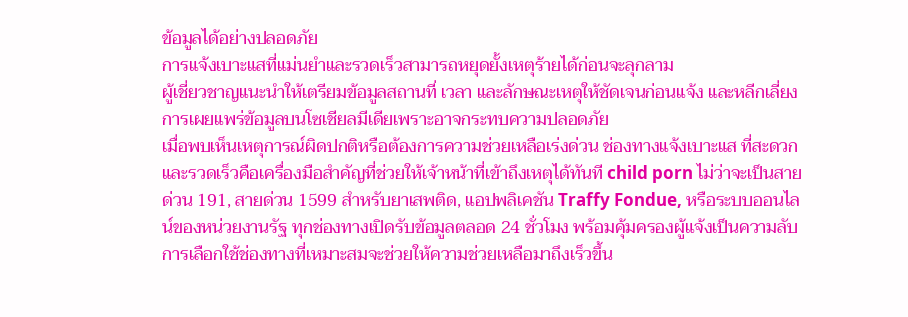ข้อมูลได้อย่างปลอดภัย
การแจ้งเบาะแสที่แม่นยำและรวดเร็วสามารถหยุดยั้งเหตุร้ายได้ก่อนจะลุกลาม
ผู้เชี่ยวชาญแนะนำให้เตรียมข้อมูลสถานที่ เวลา และลักษณะเหตุให้ชัดเจนก่อนแจ้ง และหลีกเลี่ยงการเผยแพร่ข้อมูลบนโซเชียลมีเดียเพราะอาจกระทบความปลอดภัย
เมื่อพบเห็นเหตุการณ์ผิดปกติหรือต้องการความช่วยเหลือเร่งด่วน ช่องทางแจ้งเบาะแส ที่สะดวกและรวดเร็วคือเครื่องมือสำคัญที่ช่วยให้เจ้าหน้าที่เข้าถึงเหตุได้ทันที child porn ไม่ว่าจะเป็นสายด่วน 191, สายด่วน 1599 สำหรับยาเสพติด, แอปพลิเคชัน Traffy Fondue, หรือระบบออนไลน์ของหน่วยงานรัฐ ทุกช่องทางเปิดรับข้อมูลตลอด 24 ชั่วโมง พร้อมคุ้มครองผู้แจ้งเป็นความลับ
การเลือกใช้ช่องทางที่เหมาะสมจะช่วยให้ความช่วยเหลือมาถึงเร็วขึ้น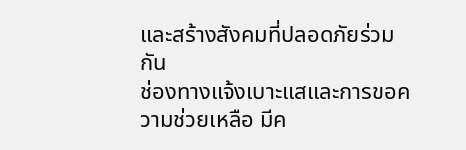และสร้างสังคมที่ปลอดภัยร่วมกัน
ช่องทางแจ้งเบาะแสและการขอความช่วยเหลือ มีค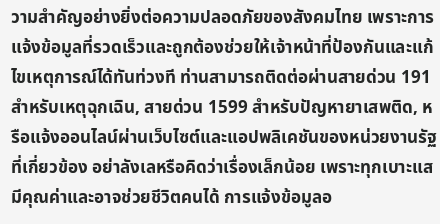วามสำคัญอย่างยิ่งต่อความปลอดภัยของสังคมไทย เพราะการแจ้งข้อมูลที่รวดเร็วและถูกต้องช่วยให้เจ้าหน้าที่ป้องกันและแก้ไขเหตุการณ์ได้ทันท่วงที ท่านสามารถติดต่อผ่านสายด่วน 191 สำหรับเหตุฉุกเฉิน, สายด่วน 1599 สำหรับปัญหายาเสพติด, หรือแจ้งออนไลน์ผ่านเว็บไซต์และแอปพลิเคชันของหน่วยงานรัฐที่เกี่ยวข้อง อย่าลังเลหรือคิดว่าเรื่องเล็กน้อย เพราะทุกเบาะแสมีคุณค่าและอาจช่วยชีวิตคนได้ การแจ้งข้อมูลอ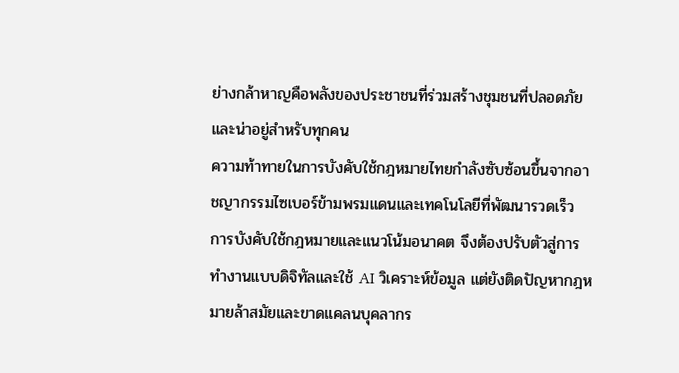ย่างกล้าหาญคือพลังของประชาชนที่ร่วมสร้างชุมชนที่ปลอดภัยและน่าอยู่สำหรับทุกคน
ความท้าทายในการบังคับใช้กฎหมายไทยกำลังซับซ้อนขึ้นจากอาชญากรรมไซเบอร์ข้ามพรมแดนและเทคโนโลยีที่พัฒนารวดเร็ว การบังคับใช้กฎหมายและแนวโน้มอนาคต จึงต้องปรับตัวสู่การทำงานแบบดิจิทัลและใช้ AI วิเคราะห์ข้อมูล แต่ยังติดปัญหากฎหมายล้าสมัยและขาดแคลนบุคลากร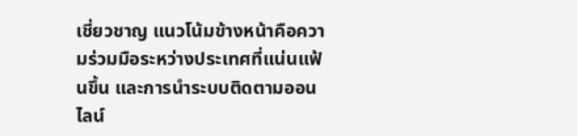เชี่ยวชาญ แนวโน้มข้างหน้าคือความร่วมมือระหว่างประเทศที่แน่นแฟ้นขึ้น และการนำระบบติดตามออนไลน์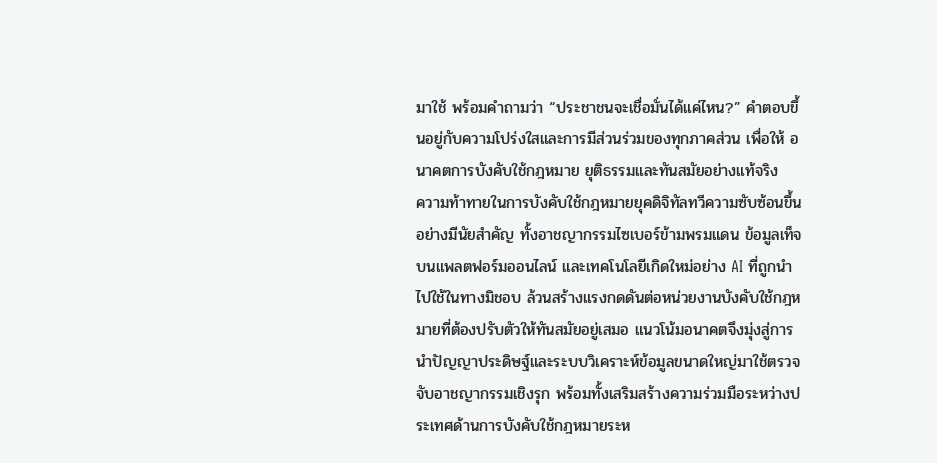มาใช้ พร้อมคำถามว่า “ประชาชนจะเชื่อมั่นได้แค่ไหน?” คำตอบขึ้นอยู่กับความโปร่งใสและการมีส่วนร่วมของทุกภาคส่วน เพื่อให้ อนาคตการบังคับใช้กฎหมาย ยุติธรรมและทันสมัยอย่างแท้จริง
ความท้าทายในการบังคับใช้กฎหมายยุคดิจิทัลทวีความซับซ้อนขึ้นอย่างมีนัยสำคัญ ทั้งอาชญากรรมไซเบอร์ข้ามพรมแดน ข้อมูลเท็จบนแพลตฟอร์มออนไลน์ และเทคโนโลยีเกิดใหม่อย่าง AI ที่ถูกนำไปใช้ในทางมิชอบ ล้วนสร้างแรงกดดันต่อหน่วยงานบังคับใช้กฎหมายที่ต้องปรับตัวให้ทันสมัยอยู่เสมอ แนวโน้มอนาคตจึงมุ่งสู่การนำปัญญาประดิษฐ์และระบบวิเคราะห์ข้อมูลขนาดใหญ่มาใช้ตรวจจับอาชญากรรมเชิงรุก พร้อมทั้งเสริมสร้างความร่วมมือระหว่างประเทศด้านการบังคับใช้กฎหมายระห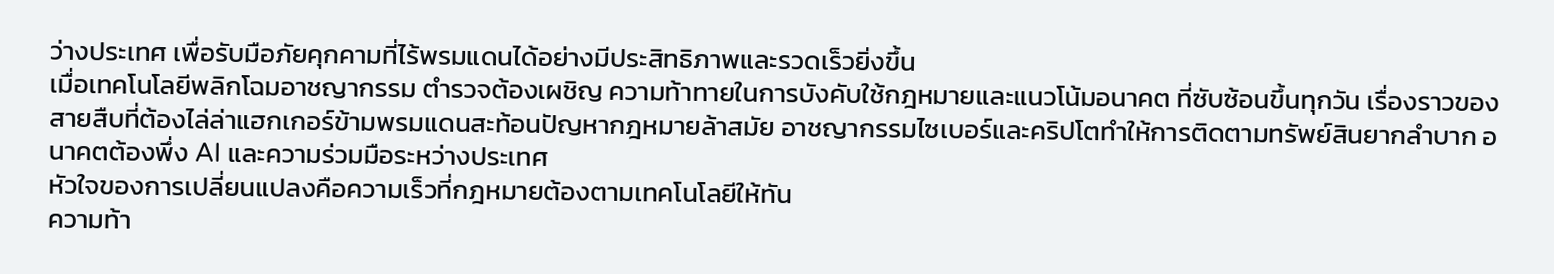ว่างประเทศ เพื่อรับมือภัยคุกคามที่ไร้พรมแดนได้อย่างมีประสิทธิภาพและรวดเร็วยิ่งขึ้น
เมื่อเทคโนโลยีพลิกโฉมอาชญากรรม ตำรวจต้องเผชิญ ความท้าทายในการบังคับใช้กฎหมายและแนวโน้มอนาคต ที่ซับซ้อนขึ้นทุกวัน เรื่องราวของสายสืบที่ต้องไล่ล่าแฮกเกอร์ข้ามพรมแดนสะท้อนปัญหากฎหมายล้าสมัย อาชญากรรมไซเบอร์และคริปโตทำให้การติดตามทรัพย์สินยากลำบาก อนาคตต้องพึ่ง AI และความร่วมมือระหว่างประเทศ
หัวใจของการเปลี่ยนแปลงคือความเร็วที่กฎหมายต้องตามเทคโนโลยีให้ทัน
ความท้า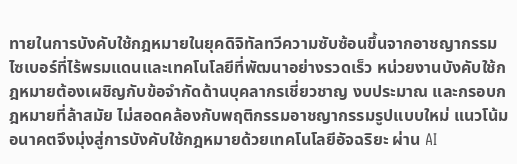ทายในการบังคับใช้กฎหมายในยุคดิจิทัลทวีความซับซ้อนขึ้นจากอาชญากรรมไซเบอร์ที่ไร้พรมแดนและเทคโนโลยีที่พัฒนาอย่างรวดเร็ว หน่วยงานบังคับใช้กฎหมายต้องเผชิญกับข้อจำกัดด้านบุคลากรเชี่ยวชาญ งบประมาณ และกรอบกฎหมายที่ล้าสมัย ไม่สอดคล้องกับพฤติกรรมอาชญากรรมรูปแบบใหม่ แนวโน้มอนาคตจึงมุ่งสู่การบังคับใช้กฎหมายด้วยเทคโนโลยีอัจฉริยะ ผ่าน AI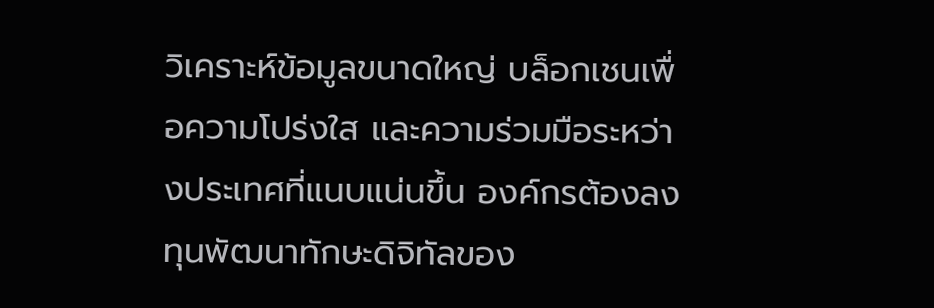วิเคราะห์ข้อมูลขนาดใหญ่ บล็อกเชนเพื่อความโปร่งใส และความร่วมมือระหว่างประเทศที่แนบแน่นขึ้น องค์กรต้องลงทุนพัฒนาทักษะดิจิทัลของ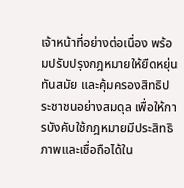เจ้าหน้าที่อย่างต่อเนื่อง พร้อมปรับปรุงกฎหมายให้ยืดหยุ่น ทันสมัย และคุ้มครองสิทธิประชาชนอย่างสมดุล เพื่อให้การบังคับใช้กฎหมายมีประสิทธิภาพและเชื่อถือได้ใน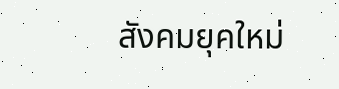สังคมยุคใหม่